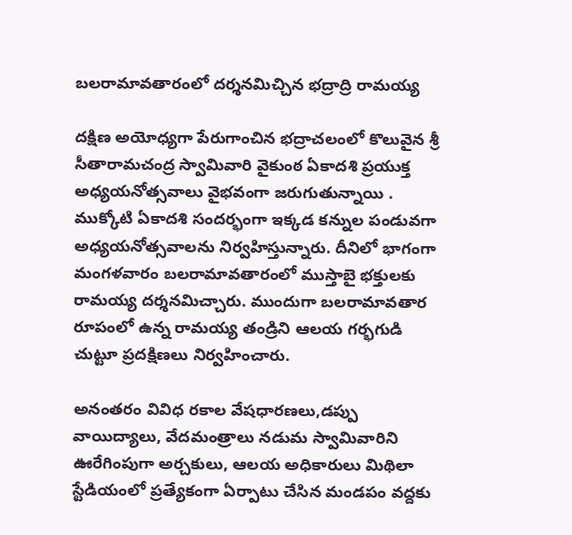బలరామావతారంలో దర్శనమిచ్చిన భద్రాద్రి రామయ్య

దక్షిణ అయోధ్యగా పేరుగాంచిన భద్రాచలంలో కొలువైన శ్రీ సీతారామచంద్ర స్వామివారి వైకుంఠ ఏకాదశి ప్రయుక్త అధ్యయనోత్సవాలు వైభవంగా జరుగుతున్నాయి . ముక్కోటి ఏకాదశి సందర్భంగా ఇక్కడ కన్నుల పండువగా అధ్యయనోత్సవాలను నిర్వహిస్తున్నారు. దీనిలో భాగంగా మంగళవారం బలరామావతారంలో ముస్తాబై భక్తులకు రామయ్య దర్శనమిచ్చారు. ముందుగా బలరామావతార రూపంలో ఉన్న రామయ్య తండ్రిని ఆలయ గర్భగుడి చుట్టూ ప్రదక్షిణలు నిర్వహించారు.

అనంతరం వివిధ రకాల వేషధారణలు,డప్పు వాయిద్యాలు, వేదమంత్రాలు నడుమ స్వామివారిని ఊరేగింపుగా అర్చకులు, ఆలయ అధికారులు మిథిలా స్టేడియంలో ప్రత్యేకంగా ఏర్పాటు చేసిన మండపం వద్దకు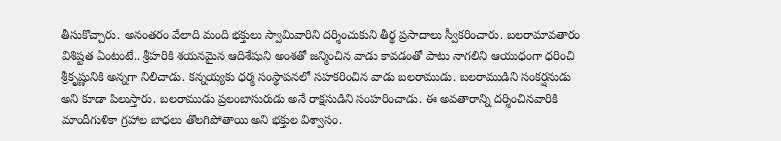తీసుకొచ్చారు. అనంతరం వేలాది మంది భక్తులు స్వామివారిని దర్శించుకుని తీర్థ ప్రసాదాలు స్వీకరించారు. బలరామావతారం విశిష్టత ఏంటంటే.. శ్రీహరికి శయనమైన ఆదిశేషుని అంశతో జన్మించిన వాడు కావడంతో పాటు నాగలిని ఆయుధంగా ధరించి శ్రీకృష్ణునికి అన్నగా నిలిచాడు. కన్నయ్యకు ధర్మ సంస్థాపనలో సహకరించిన వాడు బలరాముడు. బలరాముడిని సంకర్షనుడు అని కూడా పిలుస్తారు. బలరాముడు ప్రలంబాసురుడు అనే రాక్షసుడిని సంహరించాడు. ఈ అవతారాన్ని దర్శించినవారికి మాందీగుళికా గ్రహాల బాధలు తొలగిపోతాయి అని భక్తుల విశ్వాసం.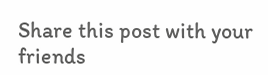Share this post with your friends